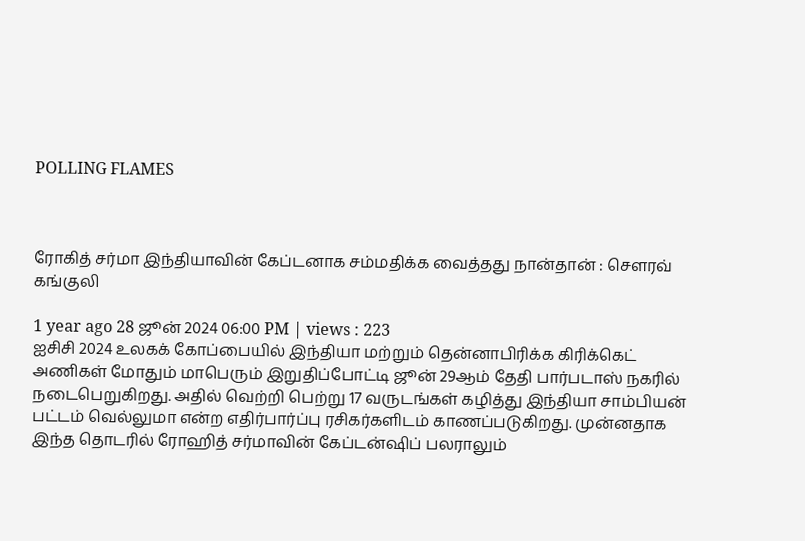POLLING FLAMES



ரோகித் சர்மா இந்தியாவின் கேப்டனாக சம்மதிக்க வைத்தது நான்தான் : சௌரவ் கங்குலி

1 year ago 28 ஜூன் 2024 06:00 PM | views : 223
ஐசிசி 2024 உலகக் கோப்பையில் இந்தியா மற்றும் தென்னாபிரிக்க கிரிக்கெட் அணிகள் மோதும் மாபெரும் இறுதிப்போட்டி ஜூன் 29ஆம் தேதி பார்படாஸ் நகரில் நடைபெறுகிறது. அதில் வெற்றி பெற்று 17 வருடங்கள் கழித்து இந்தியா சாம்பியன் பட்டம் வெல்லுமா என்ற எதிர்பார்ப்பு ரசிகர்களிடம் காணப்படுகிறது. முன்னதாக இந்த தொடரில் ரோஹித் சர்மாவின் கேப்டன்ஷிப் பலராலும்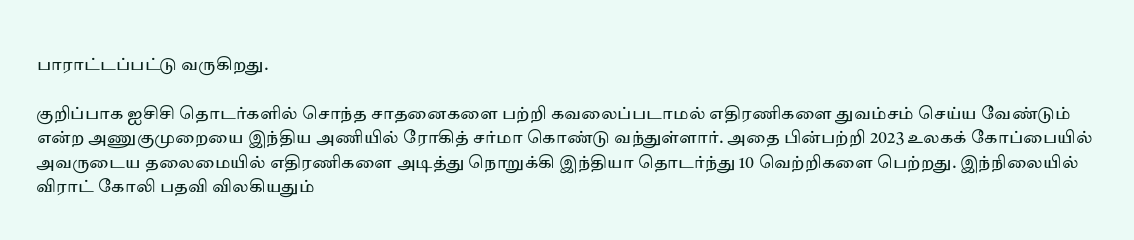பாராட்டப்பட்டு வருகிறது.

குறிப்பாக ஐசிசி தொடர்களில் சொந்த சாதனைகளை பற்றி கவலைப்படாமல் எதிரணிகளை துவம்சம் செய்ய வேண்டும் என்ற அணுகுமுறையை இந்திய அணியில் ரோகித் சர்மா கொண்டு வந்துள்ளார். அதை பின்பற்றி 2023 உலகக் கோப்பையில் அவருடைய தலைமையில் எதிரணிகளை அடித்து நொறுக்கி இந்தியா தொடர்ந்து 10 வெற்றிகளை பெற்றது. இந்நிலையில் விராட் கோலி பதவி விலகியதும்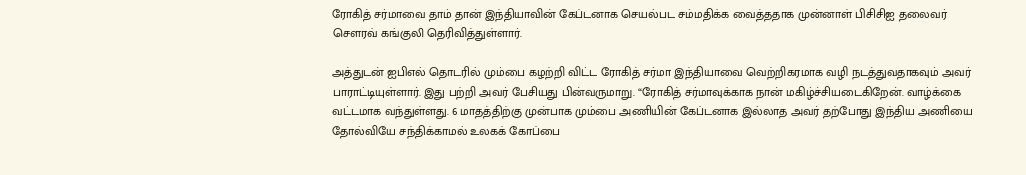ரோகித் சர்மாவை தாம் தான் இந்தியாவின் கேப்டனாக செயல்பட சம்மதிக்க வைத்ததாக முன்னாள் பிசிசிஐ தலைவர் சௌரவ் கங்குலி தெரிவித்துள்ளார்.

அத்துடன் ஐபிஎல் தொடரில் மும்பை கழற்றி விட்ட ரோகித் சர்மா இந்தியாவை வெற்றிகரமாக வழி நடத்துவதாகவும் அவர் பாராட்டியுள்ளார். இது பற்றி அவர் பேசியது பின்வருமாறு. “ரோகித் சர்மாவுக்காக நான் மகிழ்ச்சியடைகிறேன். வாழ்க்கை வட்டமாக வந்துள்ளது. 6 மாதத்திற்கு முன்பாக மும்பை அணியின் கேப்டனாக இல்லாத அவர் தற்போது இந்திய அணியை தோல்வியே சந்திக்காமல் உலகக் கோப்பை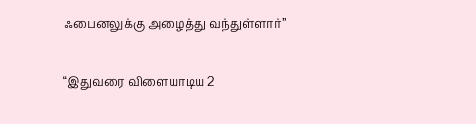ஃபைனலுக்கு அழைத்து வந்துள்ளார்”

“இதுவரை விளையாடிய 2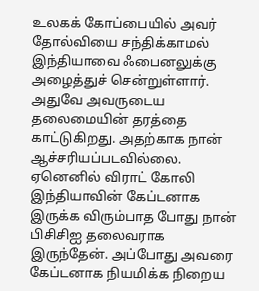உலகக் கோப்பையில் அவர் தோல்வியை சந்திக்காமல் இந்தியாவை ஃபைனலுக்கு அழைத்துச் சென்றுள்ளார். அதுவே அவருடைய தலைமையின் தரத்தை காட்டுகிறது. அதற்காக நான் ஆச்சரியப்படவில்லை. ஏனெனில் விராட் கோலி இந்தியாவின் கேப்டனாக இருக்க விரும்பாத போது நான் பிசிசிஐ தலைவராக இருந்தேன். அப்போது அவரை கேப்டனாக நியமிக்க நிறைய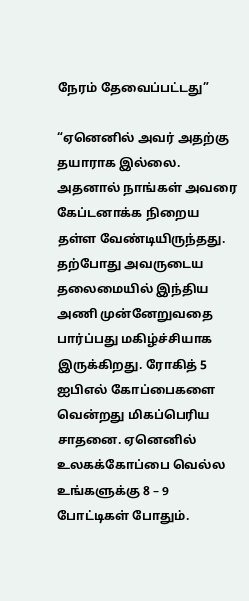நேரம் தேவைப்பட்டது”

“ஏனெனில் அவர் அதற்கு தயாராக இல்லை. அதனால் நாங்கள் அவரை கேப்டனாக்க நிறைய தள்ள வேண்டியிருந்தது. தற்போது அவருடைய தலைமையில் இந்திய அணி முன்னேறுவதை பார்ப்பது மகிழ்ச்சியாக இருக்கிறது. ரோகித் 5 ஐபிஎல் கோப்பைகளை வென்றது மிகப்பெரிய சாதனை. ஏனெனில் உலகக்கோப்பை வெல்ல உங்களுக்கு 8 – 9 போட்டிகள் போதும்.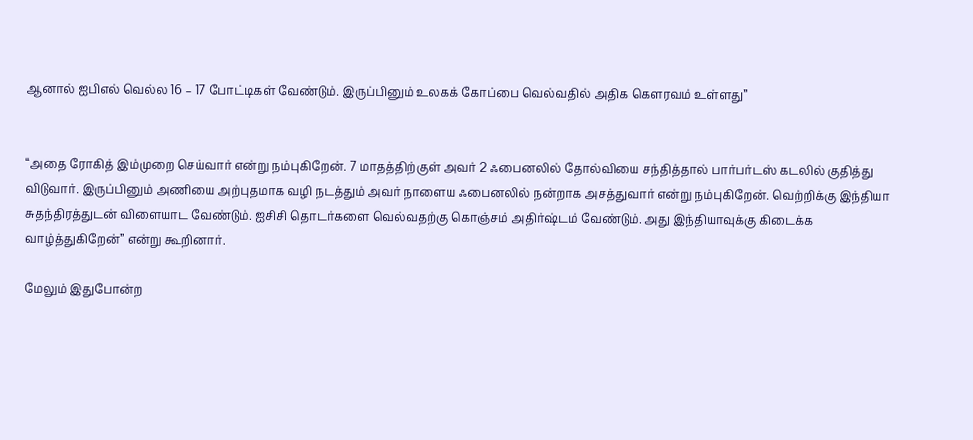ஆனால் ஐபிஎல் வெல்ல 16 – 17 போட்டிகள் வேண்டும். இருப்பினும் உலகக் கோப்பை வெல்வதில் அதிக கௌரவம் உள்ளது”


“அதை ரோகித் இம்முறை செய்வார் என்று நம்புகிறேன். 7 மாதத்திற்குள் அவர் 2 ஃபைனலில் தோல்வியை சந்தித்தால் பார்பர்டஸ் கடலில் குதித்து விடுவார். இருப்பினும் அணியை அற்புதமாக வழி நடத்தும் அவர் நாளைய ஃபைனலில் நன்றாக அசத்துவார் என்று நம்புகிறேன். வெற்றிக்கு இந்தியா சுதந்திரத்துடன் விளையாட வேண்டும். ஐசிசி தொடர்களை வெல்வதற்கு கொஞ்சம் அதிர்ஷ்டம் வேண்டும். அது இந்தியாவுக்கு கிடைக்க வாழ்த்துகிறேன்” என்று கூறினார்.

மேலும் இதுபோன்ற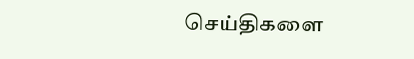செய்திகளை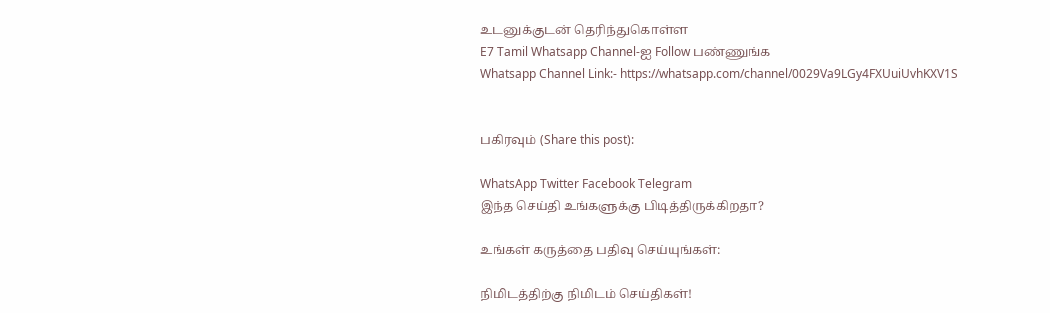உடனுக்குடன் தெரிந்துகொள்ள
E7 Tamil Whatsapp Channel-ஐ Follow பண்ணுங்க
Whatsapp Channel Link:- https://whatsapp.com/channel/0029Va9LGy4FXUuiUvhKXV1S


பகிரவும் (Share this post):

WhatsApp Twitter Facebook Telegram
இந்த செய்தி உங்களுக்கு பிடித்திருக்கிறதா?

உங்கள் கருத்தை பதிவு செய்யுங்கள்:

நிமிடத்திற்கு நிமிடம் செய்திகள்!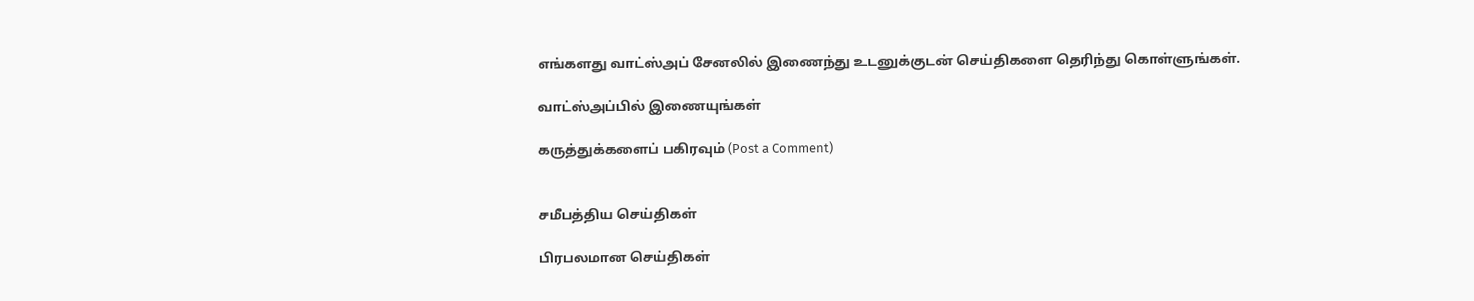எங்களது வாட்ஸ்அப் சேனலில் இணைந்து உடனுக்குடன் செய்திகளை தெரிந்து கொள்ளுங்கள்.

வாட்ஸ்அப்பில் இணையுங்கள்

கருத்துக்களைப் பகிரவும் (Post a Comment)


சமீபத்திய செய்திகள்

பிரபலமான செய்திகள்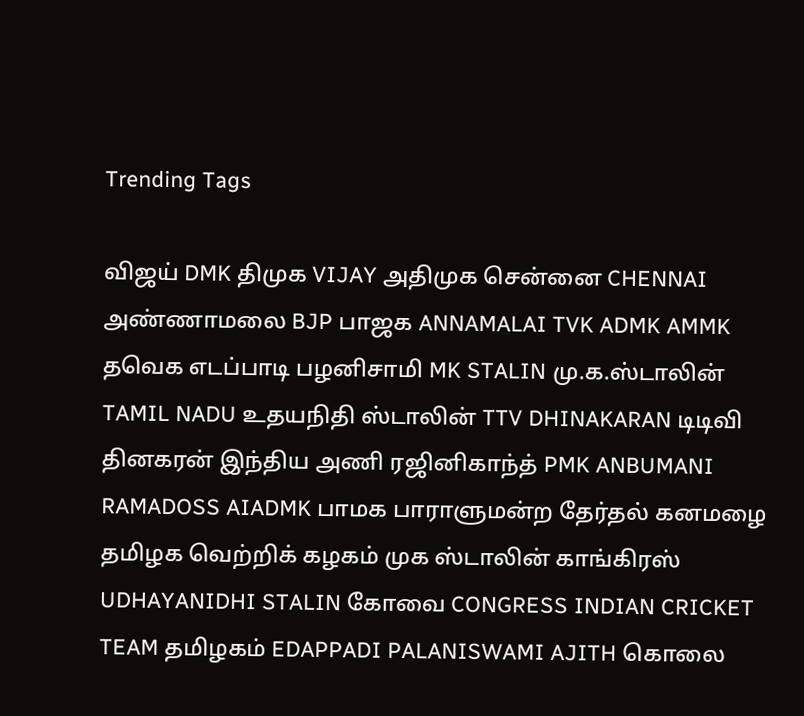Trending Tags

விஜய் DMK திமுக VIJAY அதிமுக சென்னை CHENNAI அண்ணாமலை BJP பாஜக ANNAMALAI TVK ADMK AMMK தவெக எடப்பாடி பழனிசாமி MK STALIN மு.க.ஸ்டாலின் TAMIL NADU உதயநிதி ஸ்டாலின் TTV DHINAKARAN டிடிவி தினகரன் இந்திய அணி ரஜினிகாந்த் PMK ANBUMANI RAMADOSS AIADMK பாமக பாராளுமன்ற தேர்தல் கனமழை தமிழக வெற்றிக் கழகம் முக ஸ்டாலின் காங்கிரஸ் UDHAYANIDHI STALIN கோவை CONGRESS INDIAN CRICKET TEAM தமிழகம் EDAPPADI PALANISWAMI AJITH கொலை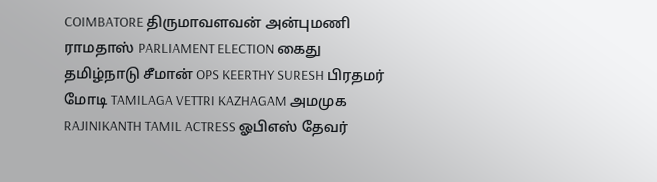COIMBATORE திருமாவளவன் அன்புமணி ராமதாஸ் PARLIAMENT ELECTION கைது தமிழ்நாடு சீமான் OPS KEERTHY SURESH பிரதமர் மோடி TAMILAGA VETTRI KAZHAGAM அமமுக RAJINIKANTH TAMIL ACTRESS ஓபிஎஸ் தேவர்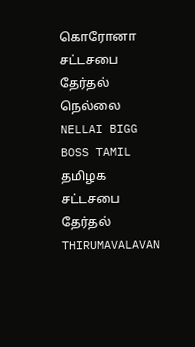கொரோனா சட்டசபை தேர்தல் நெல்லை NELLAI BIGG BOSS TAMIL தமிழக சட்டசபை தேர்தல் THIRUMAVALAVAN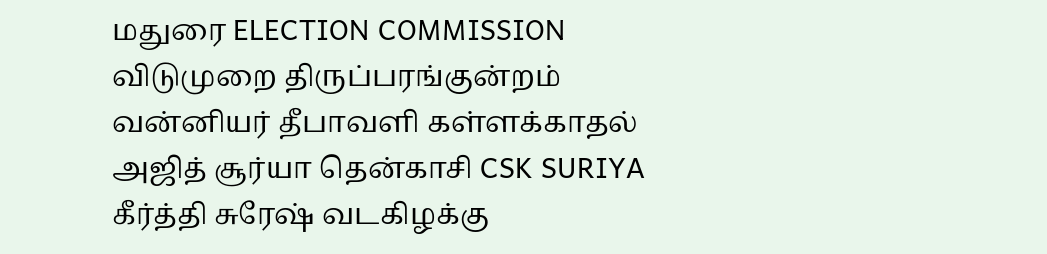மதுரை ELECTION COMMISSION விடுமுறை திருப்பரங்குன்றம் வன்னியர் தீபாவளி கள்ளக்காதல் அஜித் சூர்யா தென்காசி CSK SURIYA கீர்த்தி சுரேஷ் வடகிழக்கு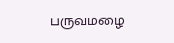பருவமழை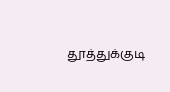தூத்துக்குடி